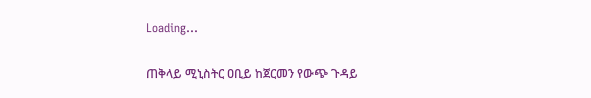Loading...

ጠቅላይ ሚኒስትር ዐቢይ ከጀርመን የውጭ ጉዳይ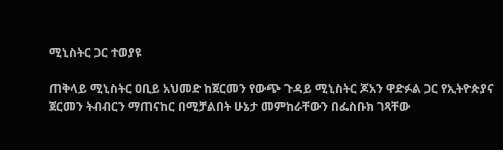ሚኒስትር ጋር ተወያዩ

ጠቅላይ ሚኒስትር ዐቢይ አህመድ ከጀርመን የውጭ ጉዳይ ሚኒስትር ጆአን ዋድፉል ጋር የኢትዮጵያና ጀርመን ትብብርን ማጠናከር በሚቻልበት ሁኔታ መምከራቸውን በፌስቡክ ገጻቸው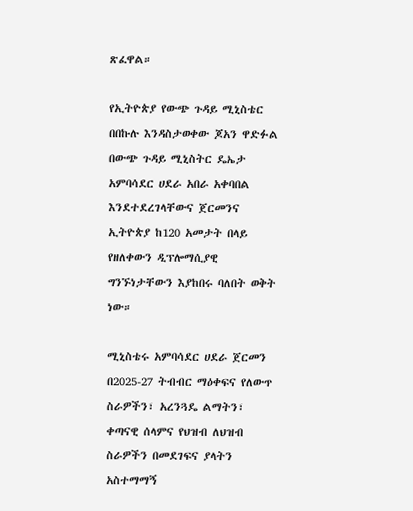ጽፈዋል።

የኢትዮጵያ የውጭ ጉዳይ ሚኒስቴር በበኩሉ እንዳስታወቀው ጆአን ዋድፉል በውጭ ጉዳይ ሚኒስትር ዴኤታ አምባሳደር ሀደራ አበራ አቀባበል እንደተደረገላቸውና ጀርመንና ኢትዮጵያ ከ120 አመታት በላይ የዘለቀውን ዲፕሎማሲያዊ ግንኙነታቸውን እያከበሩ ባለበት ወቅት ነው።

ሚኒስቴሩ አምባሳደር ሀደራ ጀርመን በ2025-27 ትብብር ማዕቀፍና የለውጥ ስራዎችን፣ አረንጓዴ ልማትን፣ ቀጣናዊ ሰላምና የህዝብ ለህዝብ ስራዎችን በመደገፍና ያላትን አስተማማኝ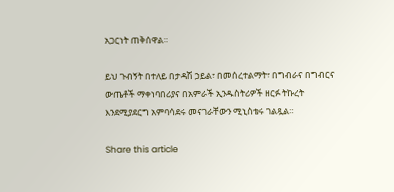አጋርነት ጠቅሰዋል።

ይህ ጉብኝት በተለይ በታዳሽ ኃይል፣ በመሰረተልማት፣ በግብራና በግብርና ውጤቶች ማቀነባበሪያና በአምራች ኢንዱስትሪዎች ዘርፉ ትኩረት እንደሚያደርግ አምባሳደሩ መናገራቸውን ሚኒስቴሩ ገልጿል።

Share this article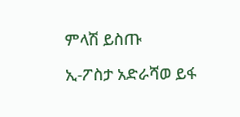ምላሽ ይስጡ

ኢ-ፖስታ አድራሻወ ይፋ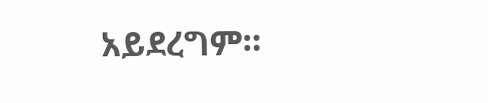አይደረግም።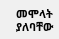መሞላት ያለባቸው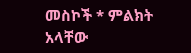መስኮች * ምልክት አላቸው